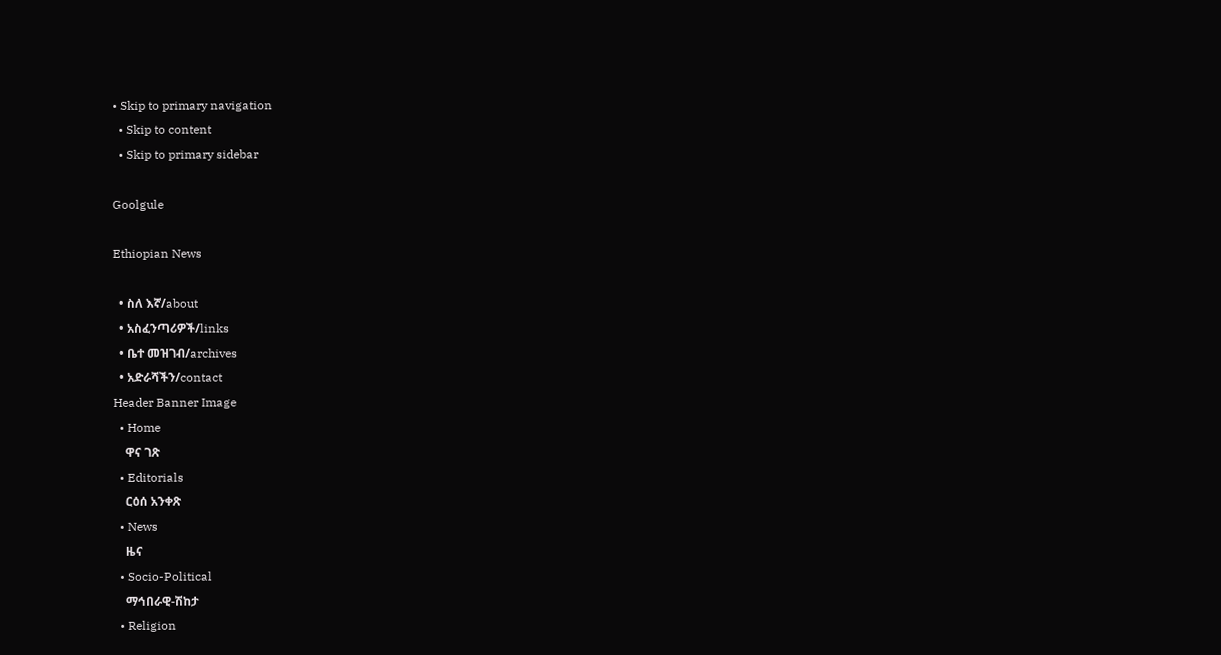• Skip to primary navigation
  • Skip to content
  • Skip to primary sidebar

Goolgule

Ethiopian News

  • ስለ እኛ/about
  • አስፈንጣሪዎች/links
  • ቤተ መዝገብ/archives
  • አድራሻችን/contact
Header Banner Image
  • Home
    ዋና ገጽ
  • Editorials
    ርዕሰ አንቀጽ
  • News
    ዜና
  • Socio-Political
    ማኅበራዊ-ሽከታ
  • Religion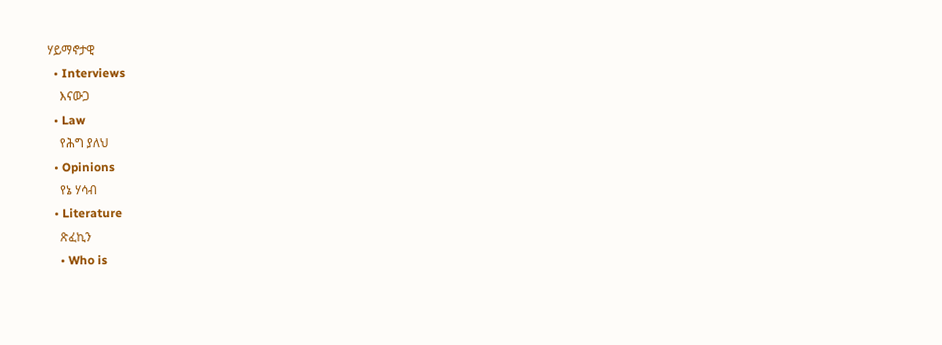ሃይማኖታዊ
  • Interviews
    እናውጋ
  • Law
    የሕግ ያለህ
  • Opinions
    የኔ ሃሳብ
  • Literature
    ጽፈኪን
    • Who is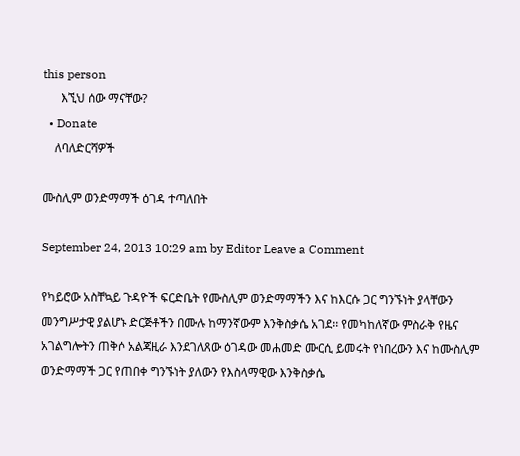this person
      እኚህ ሰው ማናቸው?
  • Donate
    ለባለድርሻዎች

ሙስሊም ወንድማማች ዕገዳ ተጣለበት

September 24, 2013 10:29 am by Editor Leave a Comment

የካይሮው አስቸኳይ ጉዳዮች ፍርድቤት የሙስሊም ወንድማማችን እና ከእርሱ ጋር ግንኙነት ያላቸውን መንግሥታዊ ያልሆኑ ድርጅቶችን በሙሉ ከማንኛውም እንቅስቃሴ አገደ፡፡ የመካከለኛው ምስራቅ የዜና አገልግሎትን ጠቅሶ አልጃዚራ እንደገለጸው ዕገዳው መሐመድ ሙርሲ ይመሩት የነበረውን እና ከሙስሊም ወንድማማች ጋር የጠበቀ ግንኙነት ያለውን የእስላማዊው እንቅስቃሴ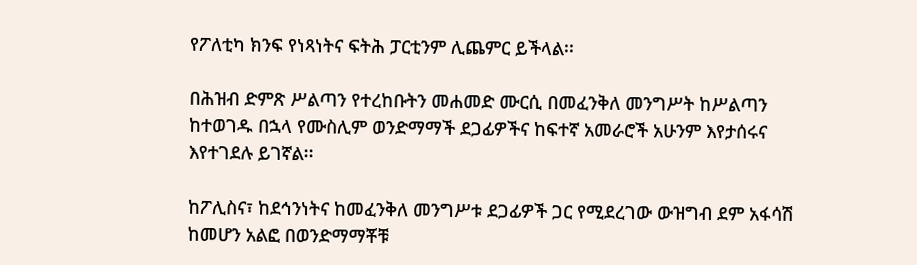የፖለቲካ ክንፍ የነጻነትና ፍትሕ ፓርቲንም ሊጨምር ይችላል፡፡

በሕዝብ ድምጽ ሥልጣን የተረከቡትን መሐመድ ሙርሲ በመፈንቅለ መንግሥት ከሥልጣን ከተወገዱ በኋላ የሙስሊም ወንድማማች ደጋፊዎችና ከፍተኛ አመራሮች አሁንም እየታሰሩና እየተገደሉ ይገኛል፡፡

ከፖሊስና፣ ከደኅንነትና ከመፈንቅለ መንግሥቱ ደጋፊዎች ጋር የሚደረገው ውዝግብ ደም አፋሳሽ ከመሆን አልፎ በወንድማማቾቹ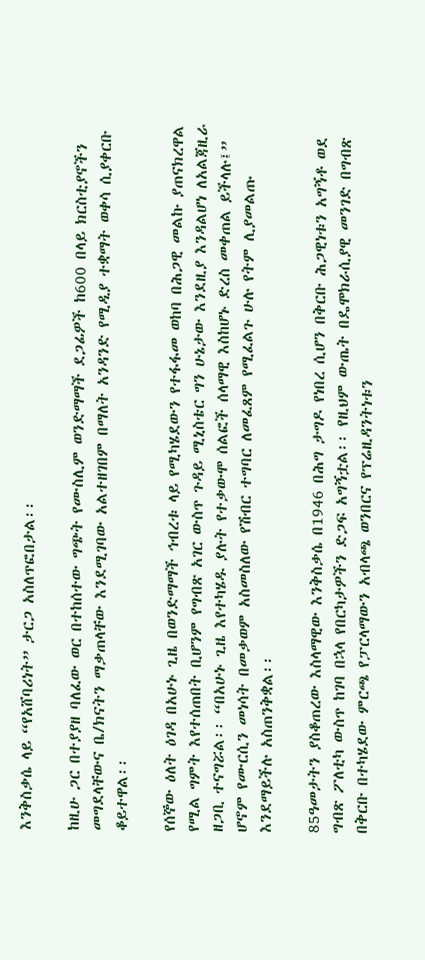እንቅስቃሴ ላይ “የአሸባሪነት” ታርጋ አስለጥፎበታል፡፡

ከዚሁ ጋር በተያያዘ ባለፈው ወር በተከሰተው ግጭት የሙስሊም ወንድማማች ደጋፊዎች ከ600 በላይ ክርስቲያኖችን መግደላቸውና ቤ/ክናትን ማቃጠላቸው እንደሚገባው አልተዘገበም በማለት አንዳንድ የሚዲያ ተቋማት ወቀሳ ሲያቀርቡ ቆይተዋል፡፡

የሰኞው ዕለት ዕገዳ በአሁኑ ጊዜ በወንድማማች ኅብረቱ ላይ የሚካሄደውን የተፋፋመ ወከባ በሕጋዊ መልኩ ያጠናክረዋል የሚል ግምት እየተሰጠበት ቢሆንም የግብጽ አገር ውስጥ ጉዳይ ሚኒስቴር ግን ሁኔታው እንደዚያ እንዳልሆነ ለአልጃዚራ ዘጋቢ ተናግሯል፡፡ “በአሁኑ ጊዜ እየተካሄዱ ያሉት የተቃውሞ ሰልፎች ሰላማዊ እስከሆኑ ድረስ መቀጠል ይችላሉ፤” ሆኖም የሙርሲን መነሳት በመቃወም አስመስለው የሽብር ተግባር ለመፈጸም የሚፈልጉ ሁሉ የትም ሊያመልጡ እንደማይችሉ አስጠንቅቋል፡፡

85ዓመታትን ያስቆጠረው እስላማዊው እንቅስቃሴ በ1946 በሕግ ታግዶ የነበረ ሲሆን በቅርቡ ሕጋዊነቱን አግኝቶ ወደ ግብጽ ፖለቲካ ውስጥ ከገባ በኋላ የበርካታዎችን ድጋፍ አግኝቷል፡፡ የዚህም ውጤት በዴሞክራሲያዊ መንገድ በግብጽ በቅርቡ በተካሄደው ምርጫ የፓርላማውን አብላጫ ወንበርና የፕሬዚዳንትነቱን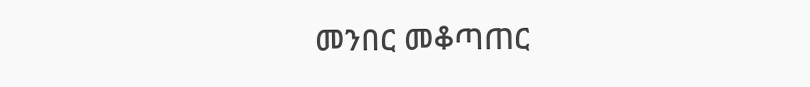መንበር መቆጣጠር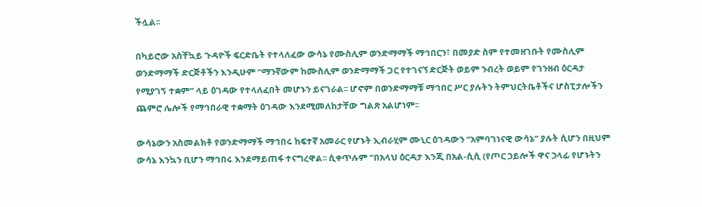ችሏል፡፡

በካይሮው አስቸኳይ ጉዳዮች ፍርድቤት የተላለፈው ውሳኔ የሙስሊም ወንድማማች ማኅበርን፣ በመያድ ስም የተመዘገቡት የሙስሊም ወንድማማች ድርጅቶችን እንዲሁም “ማንኛውም ከሙስሊም ወንድማማች ጋር የተገናኘ ድርጅት ወይም ንብረት ወይም የገንዘብ ዕርዳታ የሚያገኝ ተቋም” ላይ ዕገዳው የተላለፈበት መሆኑን ይናገራል፡፡ ሆኖም በወንድማማቹ ማኅበር ሥር ያሉትን ትምህርትቤቶችና ሆስፒታሎችን ጨምሮ ሌሎች የማኅበራዊ ተቋማት ዕገዳው እንደሚመለከታቸው ግልጽ አልሆነም፡፡

ውሳኔውን አስመልክቶ የወንድማማች ማኅበሩ ከፍተኛ አመራር የሆኑት ኢብራሂም ሙኒር ዕገዳውን “አምባገነናዊ ውሳኔ” ያሉት ሲሆን በዚህም ውሳኔ እንኳን ቢሆን ማኅበሩ እንደማይጠፋ ተናግረዋል፡፡ ሲቀጥሉም “በአላህ ዕርዳታ እንጂ በአል-ሲሲ (የጦር ኃይሎች ዋና ኃላፊ የሆኑትን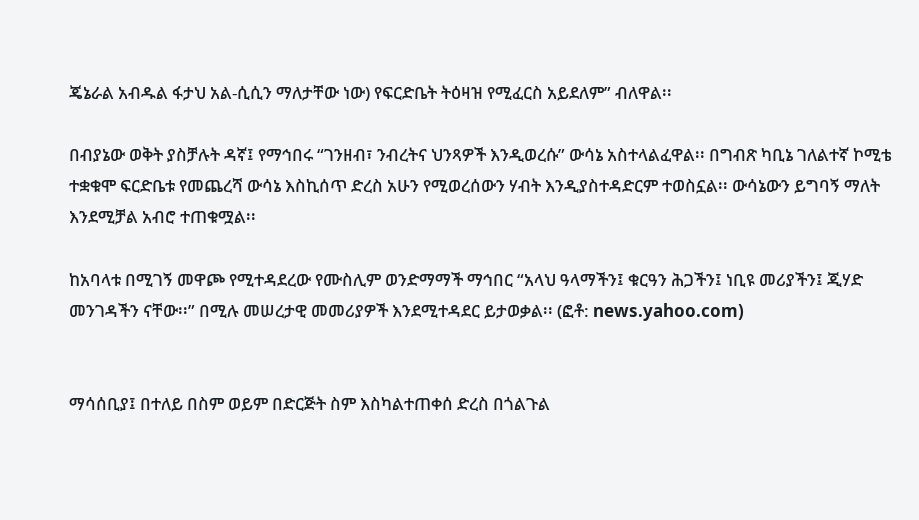ጄኔራል አብዱል ፋታህ አል-ሲሲን ማለታቸው ነው) የፍርድቤት ትዕዛዝ የሚፈርስ አይደለም” ብለዋል፡፡

በብያኔው ወቅት ያስቻሉት ዳኛ፤ የማኅበሩ “ገንዘብ፣ ንብረትና ህንጻዎች እንዲወረሱ” ውሳኔ አስተላልፈዋል፡፡ በግብጽ ካቢኔ ገለልተኛ ኮሚቴ ተቋቁሞ ፍርድቤቱ የመጨረሻ ውሳኔ እስኪሰጥ ድረስ አሁን የሚወረሰውን ሃብት እንዲያስተዳድርም ተወስኗል፡፡ ውሳኔውን ይግባኝ ማለት እንደሚቻል አብሮ ተጠቁሟል፡፡

ከአባላቱ በሚገኝ መዋጮ የሚተዳደረው የሙስሊም ወንድማማች ማኅበር “አላህ ዓላማችን፤ ቁርዓን ሕጋችን፤ ነቢዩ መሪያችን፤ ጂሃድ መንገዳችን ናቸው፡፡” በሚሉ መሠረታዊ መመሪያዎች እንደሚተዳደር ይታወቃል፡፡ (ፎቶ: news.yahoo.com)


ማሳሰቢያ፤ በተለይ በስም ወይም በድርጅት ስም እስካልተጠቀሰ ድረስ በጎልጉል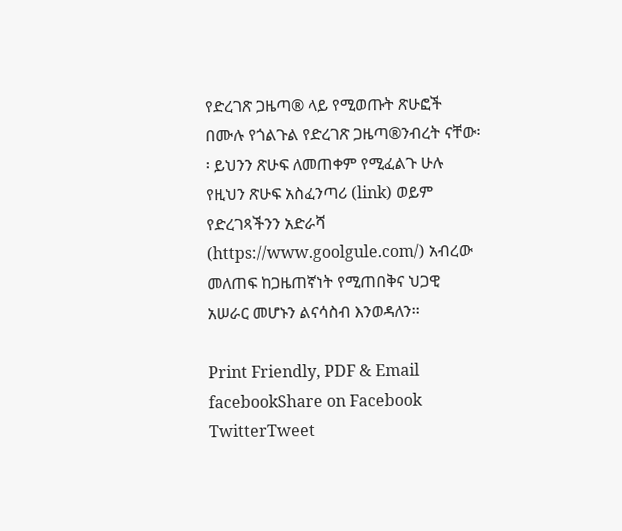የድረገጽ ጋዜጣ® ላይ የሚወጡት ጽሁፎች በሙሉ የጎልጉል የድረገጽ ጋዜጣ®ንብረት ናቸው፡፡ ይህንን ጽሁፍ ለመጠቀም የሚፈልጉ ሁሉ የዚህን ጽሁፍ አስፈንጣሪ (link) ወይም የድረገጻችንን አድራሻ (https://www.goolgule.com/) አብረው መለጠፍ ከጋዜጠኛነት የሚጠበቅና ህጋዊ አሠራር መሆኑን ልናሳስብ እንወዳለን፡፡

Print Friendly, PDF & Email
facebookShare on Facebook
TwitterTweet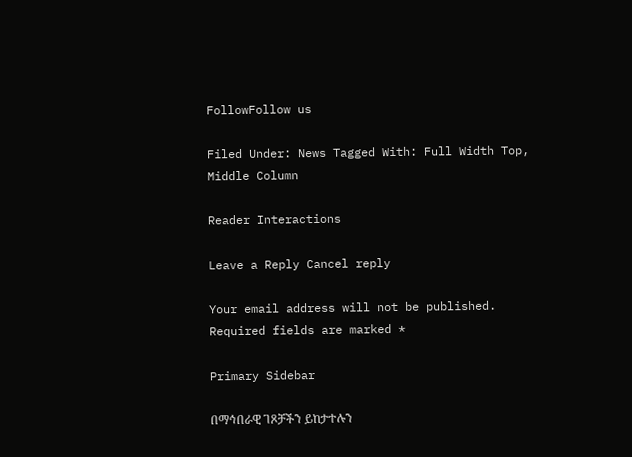FollowFollow us

Filed Under: News Tagged With: Full Width Top, Middle Column

Reader Interactions

Leave a Reply Cancel reply

Your email address will not be published. Required fields are marked *

Primary Sidebar

በማኅበራዊ ገጾቻችን ይከታተሉን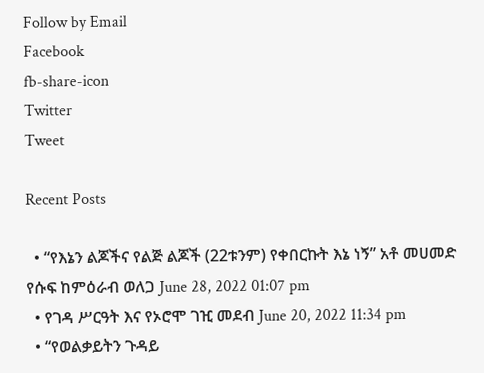Follow by Email
Facebook
fb-share-icon
Twitter
Tweet

Recent Posts

  • “የእኔን ልጆችና የልጅ ልጆች (22ቱንም) የቀበርኩት እኔ ነኝ” አቶ መሀመድ የሱፍ ከምዕራብ ወለጋ June 28, 2022 01:07 pm
  • የገዳ ሥርዓት እና የኦሮሞ ገዢ መደብ June 20, 2022 11:34 pm
  • “የወልቃይትን ጉዳይ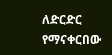ለድርድር የማናቀርበው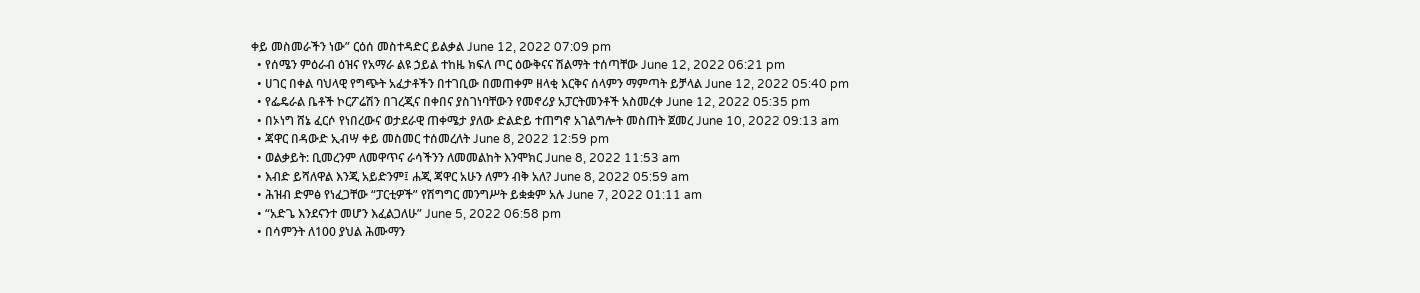ቀይ መስመራችን ነው” ርዕሰ መስተዳድር ይልቃል June 12, 2022 07:09 pm
  • የሰሜን ምዕራብ ዕዝና የአማራ ልዩ ኃይል ተከዜ ክፍለ ጦር ዕውቅናና ሽልማት ተሰጣቸው June 12, 2022 06:21 pm
  • ሀገር በቀል ባህላዊ የግጭት አፈታቶችን በተገቢው በመጠቀም ዘላቂ እርቅና ሰላምን ማምጣት ይቻላል June 12, 2022 05:40 pm
  • የፌዴራል ቤቶች ኮርፖሬሽን በገረጂና በቀበና ያስገነባቸውን የመኖሪያ አፓርትመንቶች አስመረቀ June 12, 2022 05:35 pm
  • በኦነግ ሸኔ ፈርሶ የነበረውና ወታደራዊ ጠቀሜታ ያለው ድልድይ ተጠግኖ አገልግሎት መስጠት ጀመረ June 10, 2022 09:13 am
  • ጃዋር በዳውድ ኢብሣ ቀይ መስመር ተሰመረለት June 8, 2022 12:59 pm
  • ወልቃይት: ቢመረንም ለመዋጥና ራሳችንን ለመመልከት እንሞክር June 8, 2022 11:53 am
  • እብድ ይሻለዋል እንጂ አይድንም፤ ሐጂ ጃዋር አሁን ለምን ብቅ አለ? June 8, 2022 05:59 am
  • ሕዝብ ድምፅ የነፈጋቸው “ፓርቲዎች” የሽግግር መንግሥት ይቋቋም አሉ June 7, 2022 01:11 am
  • “አድጌ እንደናንተ መሆን እፈልጋለሁ” June 5, 2022 06:58 pm
  • በሳምንት ለ100 ያህል ሕሙማን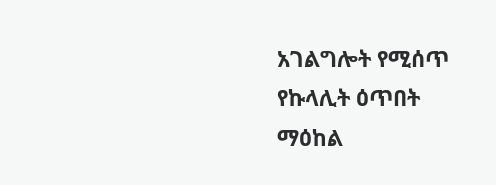አገልግሎት የሚሰጥ የኩላሊት ዕጥበት ማዕከል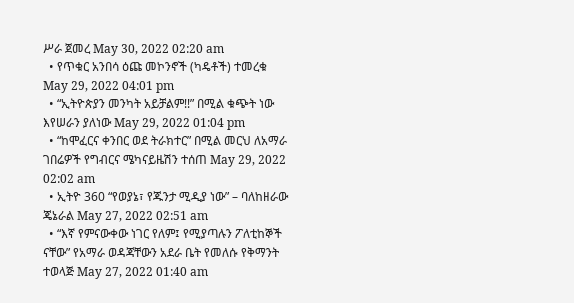ሥራ ጀመረ May 30, 2022 02:20 am
  • የጥቁር አንበሳ ዕጩ መኮንኖች (ካዴቶች) ተመረቁ May 29, 2022 04:01 pm
  • “ኢትዮጵያን መንካት አይቻልም!!” በሚል ቁጭት ነው እየሠራን ያለነው May 29, 2022 01:04 pm
  • “ከሞፈርና ቀንበር ወደ ትራክተር” በሚል መርህ ለአማራ ገበሬዎች የግብርና ሜካናይዜሽን ተሰጠ May 29, 2022 02:02 am
  • ኢትዮ 360 “የወያኔ፣ የጁንታ ሚዲያ ነው” – ባለከዘራው ጄኔራል May 27, 2022 02:51 am
  • “እኛ የምናውቀው ነገር የለም፤ የሚያጣሉን ፖለቲከኞች ናቸው” የአማራ ወዳጃቸውን አደራ ቤት የመለሱ የቅማንት ተወላጅ May 27, 2022 01:40 am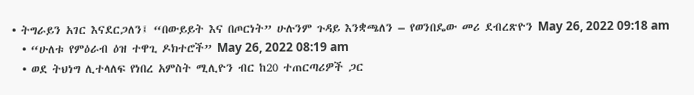• ትግራይን አገር እናደርጋለን፤ “በውይይት እና በጦርነት” ሁሉንም ጉዳይ እንቋጫለን – የወንበዴው መሪ ደብረጽዮን May 26, 2022 09:18 am
  • “ሁለቱ የምዕራብ ዕዝ ተዋጊ ዶክተሮች” May 26, 2022 08:19 am
  • ወደ ትህነግ ሊተላለፍ የነበረ አምስት ሚሊዮን ብር ከ20 ተጠርጣሪዎች ጋር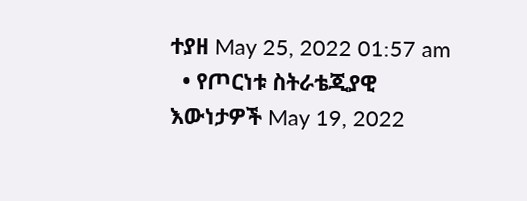ተያዘ May 25, 2022 01:57 am
  • የጦርነቱ ስትራቴጂያዊ እውነታዎች May 19, 2022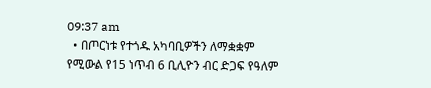09:37 am
  • በጦርነቱ የተጎዱ አካባቢዎችን ለማቋቋም የሚውል የ15 ነጥብ 6 ቢሊዮን ብር ድጋፍ የዓለም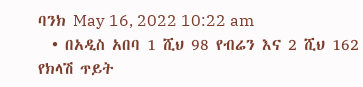ባንክ May 16, 2022 10:22 am
  • በአዲስ አበባ 1 ሺህ 98 የብሬን እና 2 ሺህ 162 የክላሽ ጥይት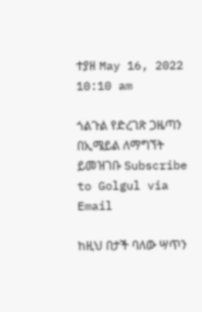ተያዘ May 16, 2022 10:10 am

ጎልጉል የድረገጽ ጋዜጣን በኢሜይል ለማግኘት ይመዝገቡ Subscribe to Golgul via Email

ከዚህ በታች ባለው ሣጥን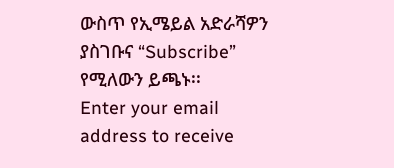ውስጥ የኢሜይል አድራሻዎን ያስገቡና “Subscribe” የሚለውን ይጫኑ፡፡
Enter your email address to receive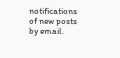notifications of new posts by email.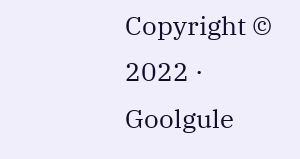Copyright © 2022 · Goolgule